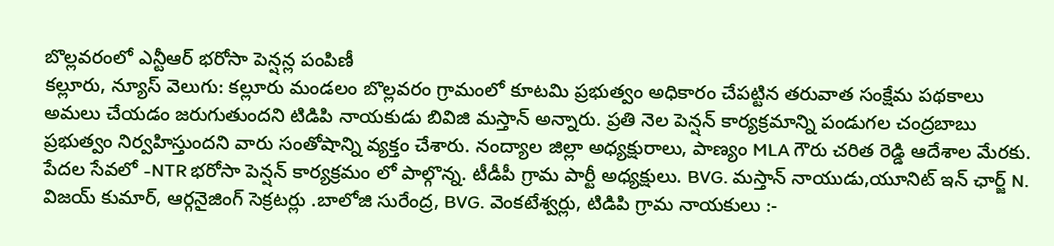బొల్లవరంలో ఎన్టీఆర్ భరోసా పెన్షన్ల పంపిణీ
కల్లూరు, న్యూస్ వెలుగు: కల్లూరు మండలం బొల్లవరం గ్రామంలో కూటమి ప్రభుత్వం అధికారం చేపట్టిన తరువాత సంక్షేమ పథకాలు అమలు చేయడం జరుగుతుందని టిడిపి నాయకుడు బివిజి మస్తాన్ అన్నారు. ప్రతి నెల పెన్షన్ కార్యక్రమాన్ని పండుగల చంద్రబాబు ప్రభుత్వం నిర్వహిస్తుందని వారు సంతోషాన్ని వ్యక్తం చేశారు. నంద్యాల జిల్లా అధ్యక్షురాలు, పాణ్యం MLA గౌరు చరిత రెడ్డి ఆదేశాల మేరకు. పేదల సేవలో -NTR భరోసా పెన్షన్ కార్యక్రమం లో పాల్గొన్న. టీడీపీ గ్రామ పార్టీ అధ్యక్షులు. BVG. మస్తాన్ నాయుడు,యూనిట్ ఇన్ ఛార్జ్ N. విజయ్ కుమార్, ఆర్గనైజింగ్ సెక్రటర్లు .బాలోజి సురేంద్ర, BVG. వెంకటేశ్వర్లు, టిడిపి గ్రామ నాయకులు :-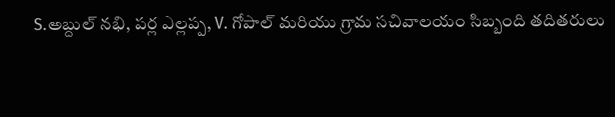S.అబ్దుల్ నభి, పర్ల ఎల్లప్ప, V. గోపాల్ మరియు గ్రామ సచివాలయం సిబ్బంది తదితరులు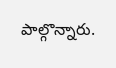పాల్గొన్నారు.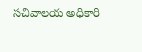సచివాలయ అధికారి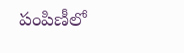పంపిణీలో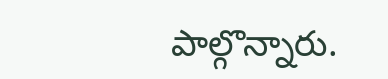పాల్గొన్నారు.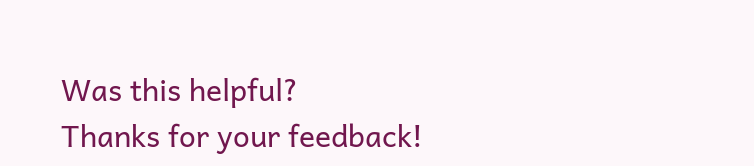Was this helpful?
Thanks for your feedback!